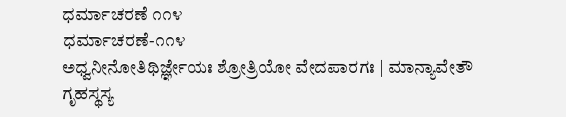ಧರ್ಮಾಚರಣೆ ೧೧೪
ಧರ್ಮಾಚರಣೆ-೧೧೪
ಅಧ್ವನೀನೋತಿಥಿರ್ಜ್ಞೇಯಃ ಶ್ರೋತ್ರಿಯೋ ವೇದಪಾರಗಃ | ಮಾನ್ಯಾವೇತೌ ಗೃಹಸ್ಥಸ್ಯ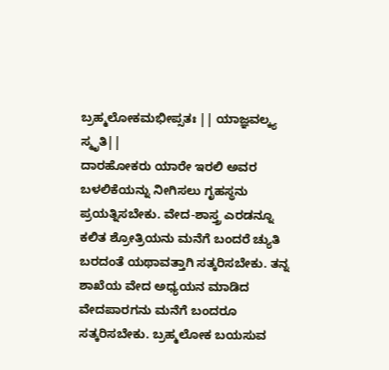ಬ್ರಹ್ಮಲೋಕಮಭೀಪ್ಸತಃ || ಯಾಜ್ಞವಲ್ಕ್ಯ ಸ್ಮೃತಿ||
ದಾರಹೋಕರು ಯಾರೇ ಇರಲಿ ಅವರ ಬಳಲಿಕೆಯನ್ನು ನೀಗಿಸಲು ಗೃಹಸ್ಥನು ಪ್ರಯತ್ನಿಸಬೇಕು. ವೇದ-ಶಾಸ್ತ್ರ ಎರಡನ್ನೂ ಕಲಿತ ಶ್ರೋತ್ರಿಯನು ಮನೆಗೆ ಬಂದರೆ ಚ್ಯುತಿ ಬರದಂತೆ ಯಥಾವತ್ತಾಗಿ ಸತ್ಕರಿಸಬೇಕು. ತನ್ನ ಶಾಖೆಯ ವೇದ ಅಧ್ಯಯನ ಮಾಡಿದ ವೇದಪಾರಗನು ಮನೆಗೆ ಬಂದರೂ ಸತ್ಕರಿಸಬೇಕು. ಬ್ರಹ್ಮಲೋಕ ಬಯಸುವ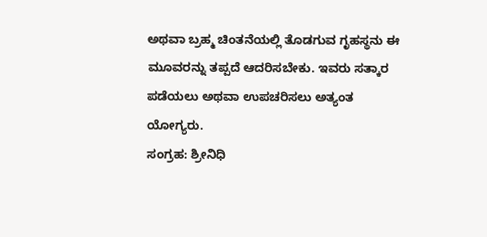ಅಥವಾ ಬ್ರಹ್ಮ ಚಿಂತನೆಯಲ್ಲಿ ತೊಡಗುವ ಗೃಹಸ್ಥನು ಈ ಮೂವರನ್ನು ತಪ್ಪದೆ ಆದರಿಸಬೇಕು. ಇವರು ಸತ್ಕಾರ ಪಡೆಯಲು ಅಥವಾ ಉಪಚರಿಸಲು ಅತ್ಯಂತ ಯೋಗ್ಯರು.
ಸಂಗ್ರಹ: ಶ್ರೀನಿಧಿ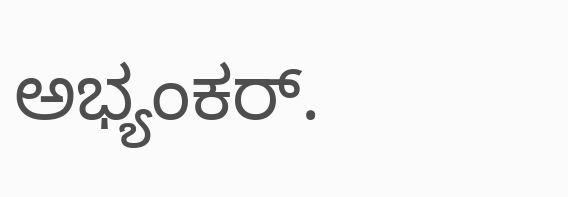ಅಭ್ಯಂಕರ್.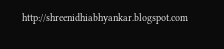http://shreenidhiabhyankar.blogspot.com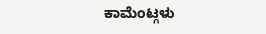ಕಾಮೆಂಟ್ಗಳು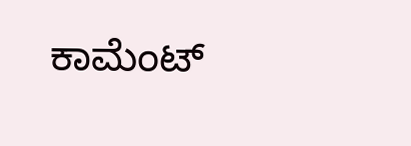ಕಾಮೆಂಟ್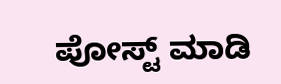ಪೋಸ್ಟ್ ಮಾಡಿ